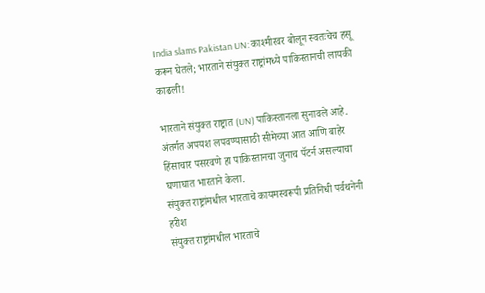India slams Pakistan UN: काश्मीरवर बोलून स्वतःचेच हसू करून घेतले; भारताने संयुक्त राष्ट्रांमध्ये पाकिस्तानची लायकी काढली!

भारताने संयुक्त राष्ट्रात (UN) पाकिस्तानला सुनावले आहे. अंतर्गत अपयश लपवण्यासाठी सीमेच्या आत आणि बाहेर हिंसाचार पसरवणे हा पाकिस्तानचा जुनाच पॅटर्न असल्याचा घणाघात भारताने केला.
संयुक्त राष्ट्रांमधील भारताचे कायमस्वरूपी प्रतिनिधी पर्वथनेनी हरीश
संयुक्त राष्ट्रांमधील भारताचे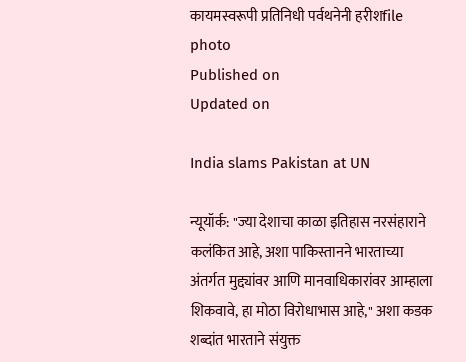कायमस्वरूपी प्रतिनिधी पर्वथनेनी हरीशfile photo
Published on
Updated on

India slams Pakistan at UN

न्यूयॉर्क: "ज्या देशाचा काळा इतिहास नरसंहाराने कलंकित आहे, अशा पाकिस्तानने भारताच्या अंतर्गत मुद्द्यांवर आणि मानवाधिकारांवर आम्हाला शिकवावे, हा मोठा विरोधाभास आहे," अशा कडक शब्दांत भारताने संयुक्त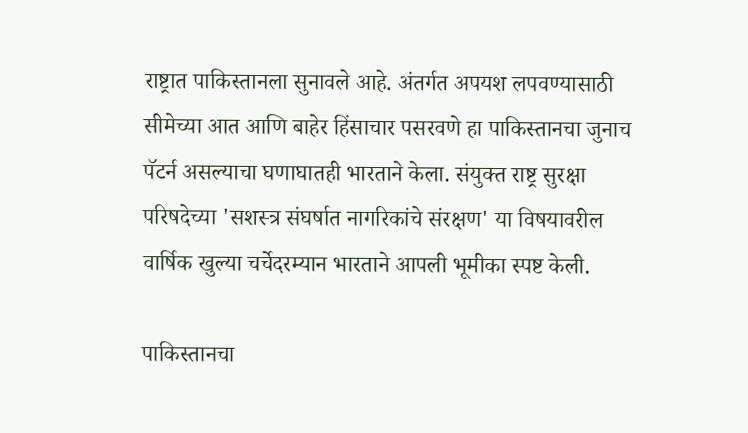राष्ट्रात पाकिस्तानला सुनावले आहे. अंतर्गत अपयश लपवण्यासाठी सीमेच्या आत आणि बाहेर हिंसाचार पसरवणे हा पाकिस्तानचा जुनाच पॅटर्न असल्याचा घणाघातही भारताने केला. संयुक्त राष्ट्र सुरक्षा परिषदेच्या 'सशस्त्र संघर्षात नागरिकांचे संरक्षण' या विषयावरील वार्षिक खुल्या चर्चेदरम्यान भारताने आपली भूमीका स्पष्ट केली.

पाकिस्तानचा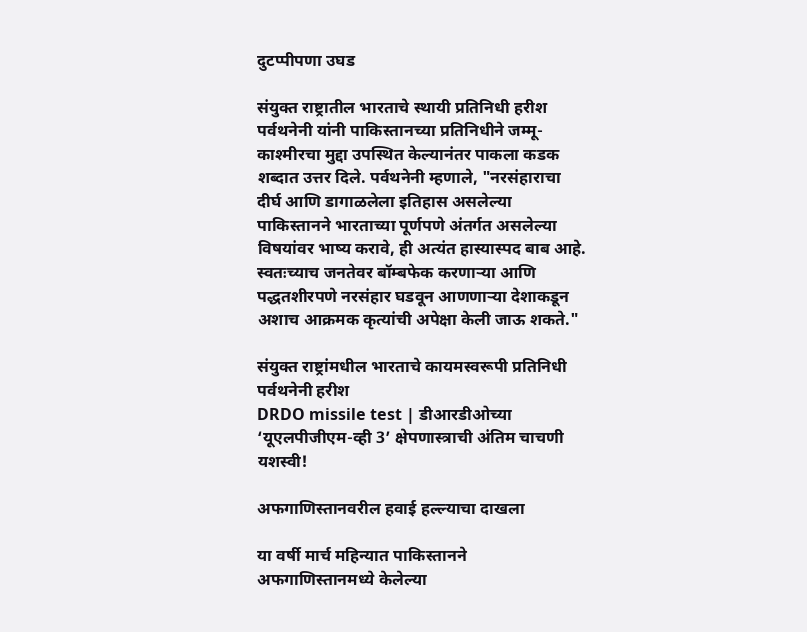दुटप्पीपणा उघड

संयुक्त राष्ट्रातील भारताचे स्थायी प्रतिनिधी हरीश पर्वथनेनी यांनी पाकिस्तानच्या प्रतिनिधीने जम्मू-काश्मीरचा मुद्दा उपस्थित केल्यानंतर पाकला कडक शब्दात उत्तर दिले. पर्वथनेनी म्हणाले, "नरसंहाराचा दीर्घ आणि डागाळलेला इतिहास असलेल्या पाकिस्तानने भारताच्या पूर्णपणे अंतर्गत असलेल्या विषयांवर भाष्य करावे, ही अत्यंत हास्यास्पद बाब आहे. स्वतःच्याच जनतेवर बॉम्बफेक करणाऱ्या आणि पद्धतशीरपणे नरसंहार घडवून आणणाऱ्या देशाकडून अशाच आक्रमक कृत्यांची अपेक्षा केली जाऊ शकते."

संयुक्त राष्ट्रांमधील भारताचे कायमस्वरूपी प्रतिनिधी पर्वथनेनी हरीश
DRDO missile test | डीआरडीओच्या ‘यूएलपीजीएम-व्ही 3’ क्षेपणास्त्राची अंतिम चाचणी यशस्वी!

अफगाणिस्तानवरील हवाई हल्ल्याचा दाखला

या वर्षी मार्च महिन्यात पाकिस्तानने अफगाणिस्तानमध्ये केलेल्या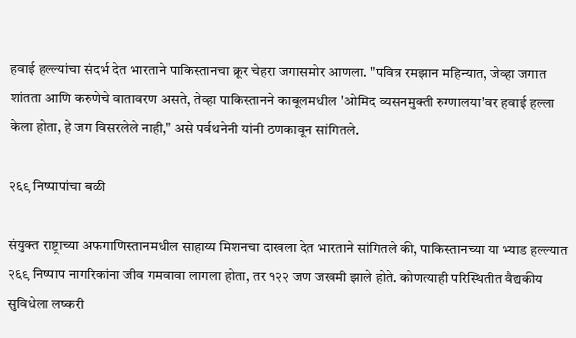हवाई हल्ल्यांचा संदर्भ देत भारताने पाकिस्तानचा क्रूर चेहरा जगासमोर आणला. "पवित्र रमझान महिन्यात, जेव्हा जगात शांतता आणि करुणेचे वातावरण असते, तेव्हा पाकिस्तानने काबूलमधील 'ओमिद व्यसनमुक्ती रुग्णालया'वर हवाई हल्ला केला होता, हे जग विसरलेले नाही," असे पर्वथनेनी यांनी ठणकावून सांगितले.

२६९ निष्पापांचा बळी

संयुक्त राष्ट्राच्या अफगाणिस्तानमधील साहाय्य मिशनचा दाखला देत भारताने सांगितले की, पाकिस्तानच्या या भ्याड हल्ल्यात २६९ निष्पाप नागरिकांना जीव गमवावा लागला होता, तर १२२ जण जखमी झाले होते. कोणत्याही परिस्थितीत वैद्यकीय सुविधेला लष्करी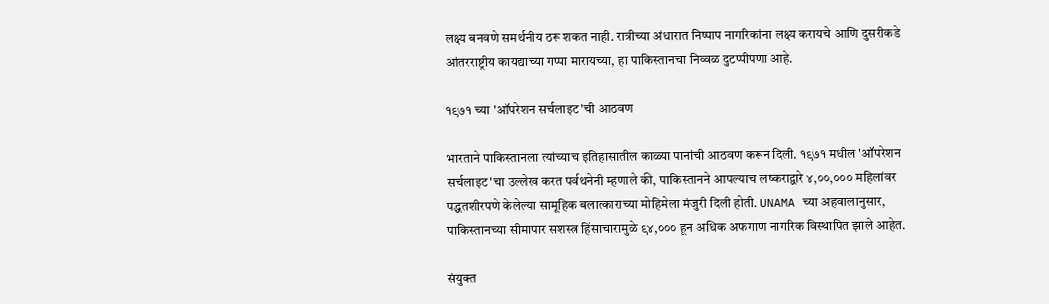लक्ष्य बनवणे समर्थनीय ठरू शकत नाही. रात्रीच्या अंधारात निष्पाप नागरिकांना लक्ष्य करायचे आणि दुसरीकडे आंतरराष्ट्रीय कायद्याच्या गप्पा मारायच्या, हा पाकिस्तानचा निव्वळ दुटप्पीपणा आहे.

१९७१ च्या 'ऑपरेशन सर्चलाइट'ची आठवण

भारताने पाकिस्तानला त्यांच्याच इतिहासातील काळ्या पानांची आठवण करून दिली. १९७१ मधील 'ऑपरेशन सर्चलाइट'चा उल्लेख करत पर्वथनेनी म्हणाले की, पाकिस्तानने आपल्याच लष्कराद्वारे ४,००,००० महिलांवर पद्धतशीरपणे केलेल्या सामूहिक बलात्काराच्या मोहिमेला मंजुरी दिली होती. UNAMA च्या अहवालानुसार, पाकिस्तानच्या सीमापार सशस्त्र हिंसाचारामुळे ९४,००० हून अधिक अफगाण नागरिक विस्थापित झाले आहेत.

संयुक्त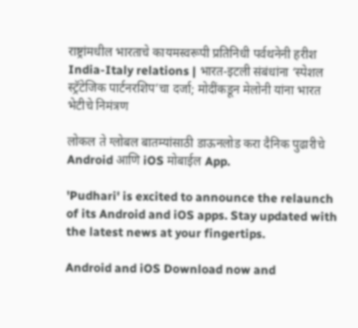राष्ट्रांमधील भारताचे कायमस्वरूपी प्रतिनिधी पर्वथनेनी हरीश
India-Italy relations | भारत-इटली संबंधांना ‘स्पेशल स्ट्रॅटेजिक पार्टनरशिप’चा दर्जा; मोदींकडून मेलोनी यांना भारत भेटीचे निमंत्रण

लोकल ते ग्लोबल बातम्यांसाठी डाऊनलोड करा दैनिक पुढारीचे Android आणि iOS मोबाईल App.

'Pudhari' is excited to announce the relaunch of its Android and iOS apps. Stay updated with the latest news at your fingertips.

Android and iOS Download now and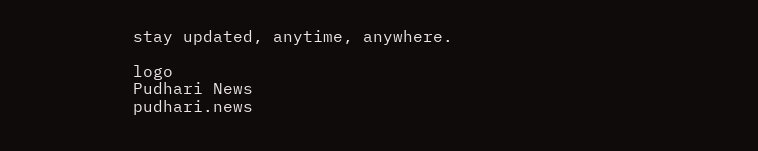stay updated, anytime, anywhere.

logo
Pudhari News
pudhari.news